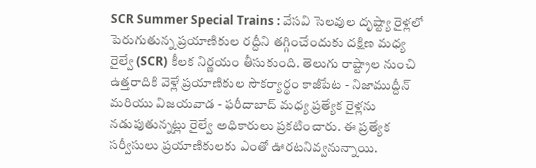SCR Summer Special Trains : వేసవి సెలవుల దృష్ట్యా రైళ్లలో పెరుగుతున్న ప్రయాణికుల రద్దీని తగ్గించేందుకు దక్షిణ మధ్య రైల్వే (SCR) కీలక నిర్ణయం తీసుకుంది. తెలుగు రాష్ట్రాల నుంచి ఉత్తరాదికి వెళ్లే ప్రయాణికుల సౌకర్యార్థం కాజీపేట - నిజాముద్దీన్ మరియు విజయవాడ - ఫరీదాబాద్ మధ్య ప్రత్యేక రైళ్లను నడుపుతున్నట్లు రైల్వే అధికారులు ప్రకటించారు. ఈ ప్రత్యేక సర్వీసులు ప్రయాణికులకు ఎంతో ఊరటనివ్వనున్నాయి.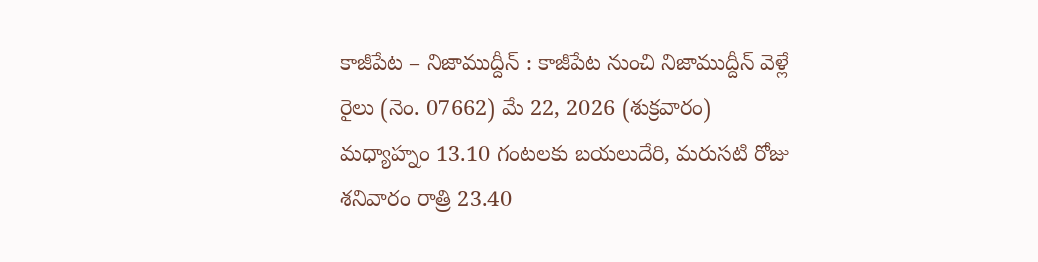కాజీపేట – నిజాముద్దీన్ : కాజీపేట నుంచి నిజాముద్దీన్ వెళ్లే రైలు (నెం. 07662) మే 22, 2026 (శుక్రవారం) మధ్యాహ్నం 13.10 గంటలకు బయలుదేరి, మరుసటి రోజు శనివారం రాత్రి 23.40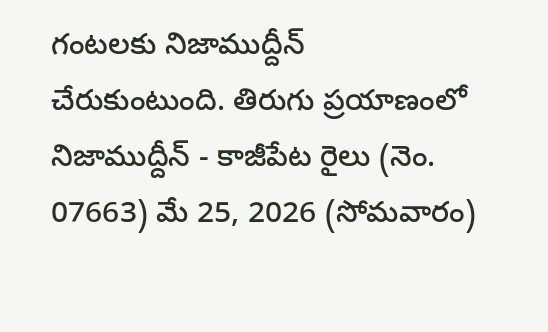గంటలకు నిజాముద్దీన్ చేరుకుంటుంది. తిరుగు ప్రయాణంలో నిజాముద్దీన్ - కాజీపేట రైలు (నెం. 07663) మే 25, 2026 (సోమవారం)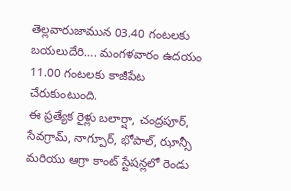తెల్లవారుజామున 03.40 గంటలకు బయలుదేరి…. మంగళవారం ఉదయం 11.00 గంటలకు కాజీపేట చేరుకుంటుంది.
ఈ ప్రత్యేక రైళ్లు బలార్షా, చంద్రపూర్, సేవగ్రామ్, నాగ్పూర్, భోపాల్, ఝాన్సీ మరియు ఆగ్రా కాంట్ స్టేషన్లలో రెండు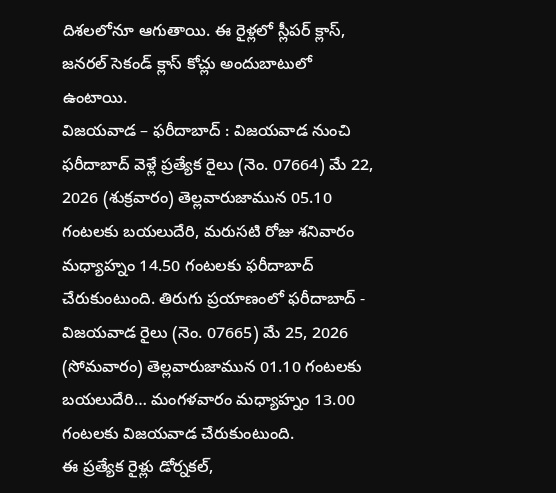దిశలలోనూ ఆగుతాయి. ఈ రైళ్లలో స్లీపర్ క్లాస్, జనరల్ సెకండ్ క్లాస్ కోచ్లు అందుబాటులో ఉంటాయి.
విజయవాడ – ఫరీదాబాద్ : విజయవాడ నుంచి ఫరీదాబాద్ వెళ్లే ప్రత్యేక రైలు (నెం. 07664) మే 22, 2026 (శుక్రవారం) తెల్లవారుజామున 05.10 గంటలకు బయలుదేరి, మరుసటి రోజు శనివారం మధ్యాహ్నం 14.50 గంటలకు ఫరీదాబాద్ చేరుకుంటుంది. తిరుగు ప్రయాణంలో ఫరీదాబాద్ - విజయవాడ రైలు (నెం. 07665) మే 25, 2026 (సోమవారం) తెల్లవారుజామున 01.10 గంటలకు బయలుదేరి… మంగళవారం మధ్యాహ్నం 13.00 గంటలకు విజయవాడ చేరుకుంటుంది.
ఈ ప్రత్యేక రైళ్లు డోర్నకల్,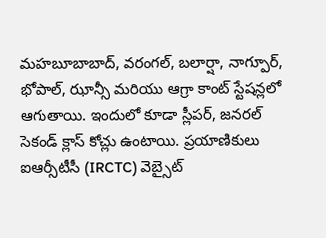మహబూబాబాద్, వరంగల్, బలార్షా, నాగ్పూర్, భోపాల్, ఝాన్సీ మరియు ఆగ్రా కాంట్ స్టేషన్లలో ఆగుతాయి. ఇందులో కూడా స్లీపర్, జనరల్ సెకండ్ క్లాస్ కోచ్లు ఉంటాయి. ప్రయాణికులు ఐఆర్సీటీసీ (IRCTC) వెబ్సైట్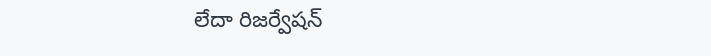లేదా రిజర్వేషన్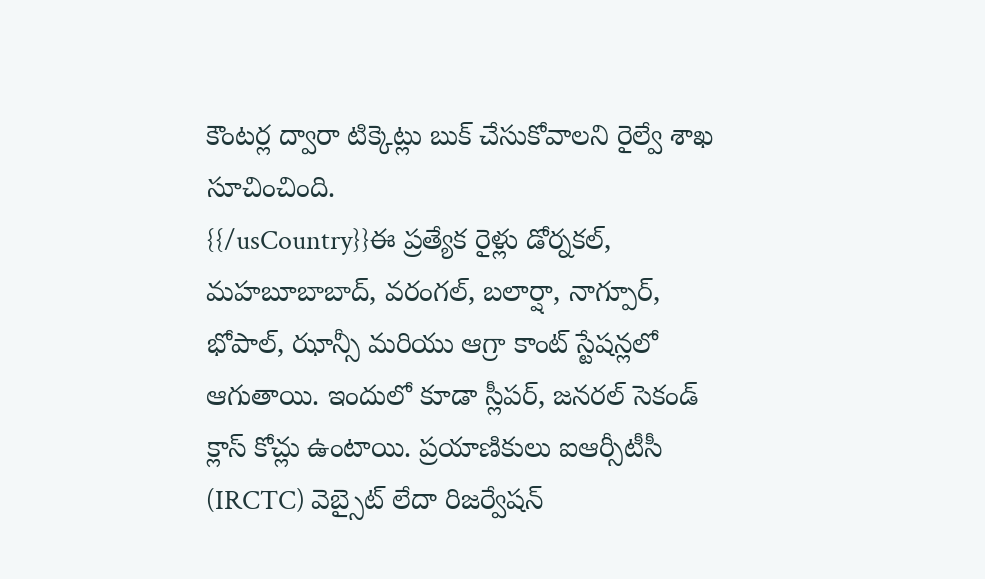కౌంటర్ల ద్వారా టిక్కెట్లు బుక్ చేసుకోవాలని రైల్వే శాఖ సూచించింది.
{{/usCountry}}ఈ ప్రత్యేక రైళ్లు డోర్నకల్, మహబూబాబాద్, వరంగల్, బలార్షా, నాగ్పూర్, భోపాల్, ఝాన్సీ మరియు ఆగ్రా కాంట్ స్టేషన్లలో ఆగుతాయి. ఇందులో కూడా స్లీపర్, జనరల్ సెకండ్ క్లాస్ కోచ్లు ఉంటాయి. ప్రయాణికులు ఐఆర్సీటీసీ (IRCTC) వెబ్సైట్ లేదా రిజర్వేషన్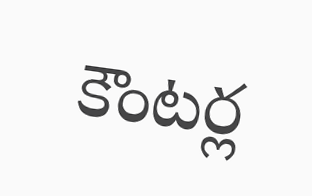కౌంటర్ల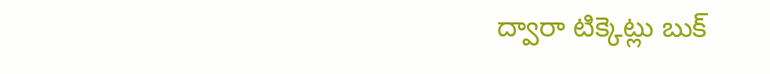ద్వారా టిక్కెట్లు బుక్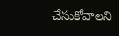చేసుకోవాలని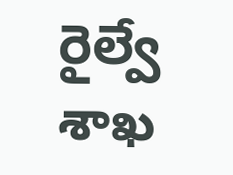రైల్వే శాఖ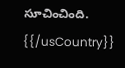సూచించింది.
{{/usCountry}}